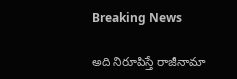Breaking News

అది నిరూపిస్తే రాజీనామా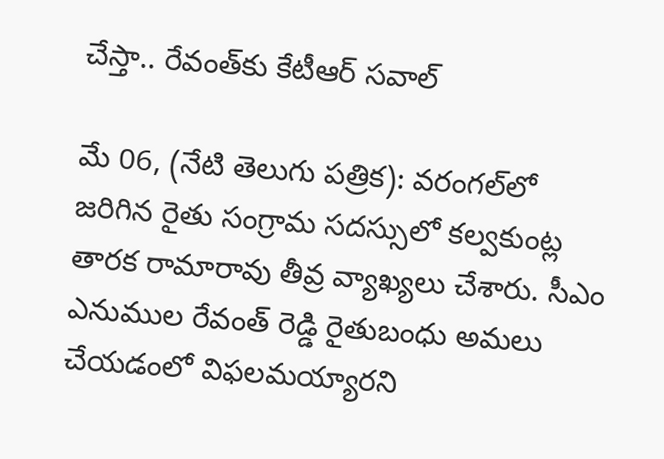చేస్తా.. రేవంత్‌కు కేటీఆర్ సవాల్

మే 06, (నేటి తెలుగు పత్రిక): వరంగల్‌లో జరిగిన రైతు సంగ్రామ సదస్సులో కల్వకుంట్ల తారక రామారావు తీవ్ర వ్యాఖ్యలు చేశారు. సీఎం ఎనుముల రేవంత్ రెడ్డి రైతుబంధు అమలు చేయడంలో విఫలమయ్యారని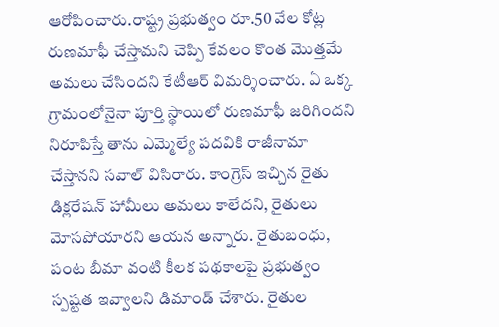ఆరోపించారు.రాష్ట్ర ప్రభుత్వం రూ.50 వేల కోట్ల రుణమాఫీ చేస్తామని చెప్పి కేవలం కొంత మొత్తమే అమలు చేసిందని కేటీఆర్ విమర్శించారు. ఏ ఒక్క గ్రామంలోనైనా పూర్తి స్థాయిలో రుణమాఫీ జరిగిందని నిరూపిస్తే తాను ఎమ్మెల్యే పదవికి రాజీనామా చేస్తానని సవాల్ విసిరారు. కాంగ్రెస్ ఇచ్చిన రైతు డిక్లరేషన్ హామీలు అమలు కాలేదని, రైతులు మోసపోయారని ఆయన అన్నారు. రైతుబంధు, పంట బీమా వంటి కీలక పథకాలపై ప్రభుత్వం స్పష్టత ఇవ్వాలని డిమాండ్ చేశారు. రైతుల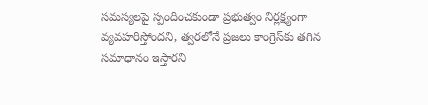సమస్యలపై స్పందించకుండా ప్రభుత్వం నిర్లక్ష్యంగా వ్యవహరిస్తోందని, త్వరలోనే ప్రజలు కాంగ్రెస్‌కు తగిన సమాధానం ఇస్తారని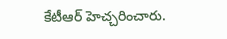కేటీఆర్ హెచ్చరించారు.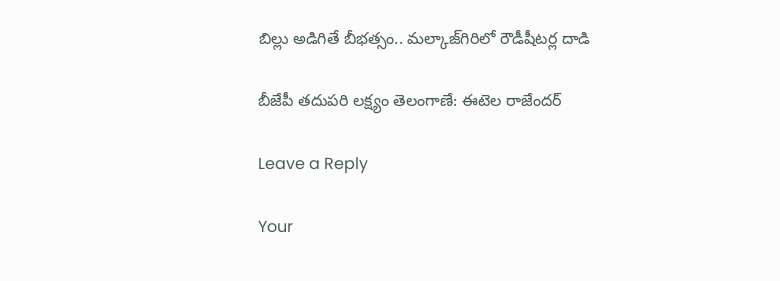బిల్లు అడిగితే బీభత్సం.. మల్కాజ్‌గిరిలో రౌడీషీటర్ల దాడి

బీజేపీ తదుపరి లక్ష్యం తెలంగాణే: ఈటెల రాజేందర్

Leave a Reply

Your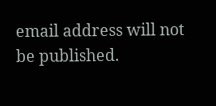email address will not be published.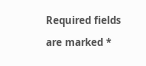Required fields are marked *